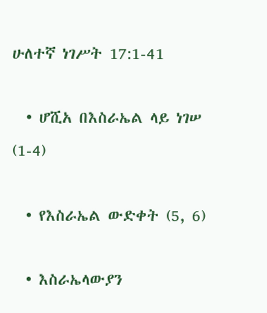ሁለተኛ ነገሥት 17:1-41

  • ሆሺአ በእስራኤል ላይ ነገሠ (1-4)

  • የእስራኤል ውድቀት (5, 6)

  • እስራኤላውያን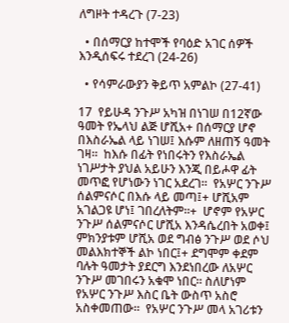ለግዞት ተዳረጉ (7-23)

  • በሰማርያ ከተሞች የባዕድ አገር ሰዎች እንዲሰፍሩ ተደረገ (24-26)

  • የሳምራውያን ቅይጥ አምልኮ (27-41)

17  የይሁዳ ንጉሥ አካዝ በነገሠ በ12ኛው ዓመት የኤላህ ልጅ ሆሺአ+ በሰማርያ ሆኖ በእስራኤል ላይ ነገሠ፤ እሱም ለዘጠኝ ዓመት ገዛ።  ከእሱ በፊት የነበሩትን የእስራኤል ነገሥታት ያህል አይሁን እንጂ በይሖዋ ፊት መጥፎ የሆነውን ነገር አደረገ።  የአሦር ንጉሥ ሰልምናሶር በእሱ ላይ መጣ፤+ ሆሺአም አገልጋዩ ሆነ፤ ገበረለትም።+  ሆኖም የአሦር ንጉሥ ሰልምናሶር ሆሺአ እንዳሴረበት አወቀ፤ ምክንያቱም ሆሺአ ወደ ግብፅ ንጉሥ ወደ ሶህ መልእክተኞች ልኮ ነበር፤+ ደግሞም ቀደም ባሉት ዓመታት ያደርግ እንደነበረው ለአሦር ንጉሥ መገበሩን አቁሞ ነበር። ስለሆነም የአሦር ንጉሥ እስር ቤት ውስጥ አስሮ አስቀመጠው።  የአሦር ንጉሥ መላ አገሪቱን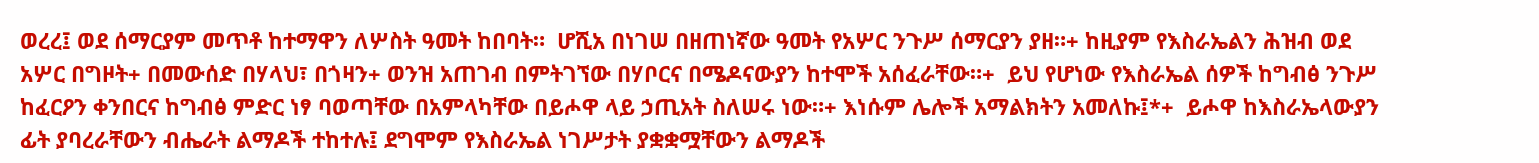ወረረ፤ ወደ ሰማርያም መጥቶ ከተማዋን ለሦስት ዓመት ከበባት።  ሆሺአ በነገሠ በዘጠነኛው ዓመት የአሦር ንጉሥ ሰማርያን ያዘ።+ ከዚያም የእስራኤልን ሕዝብ ወደ አሦር በግዞት+ በመውሰድ በሃላህ፣ በጎዛን+ ወንዝ አጠገብ በምትገኘው በሃቦርና በሜዶናውያን ከተሞች አሰፈራቸው።+  ይህ የሆነው የእስራኤል ሰዎች ከግብፅ ንጉሥ ከፈርዖን ቀንበርና ከግብፅ ምድር ነፃ ባወጣቸው በአምላካቸው በይሖዋ ላይ ኃጢአት ስለሠሩ ነው።+ እነሱም ሌሎች አማልክትን አመለኩ፤*+  ይሖዋ ከእስራኤላውያን ፊት ያባረራቸውን ብሔራት ልማዶች ተከተሉ፤ ደግሞም የእስራኤል ነገሥታት ያቋቋሟቸውን ልማዶች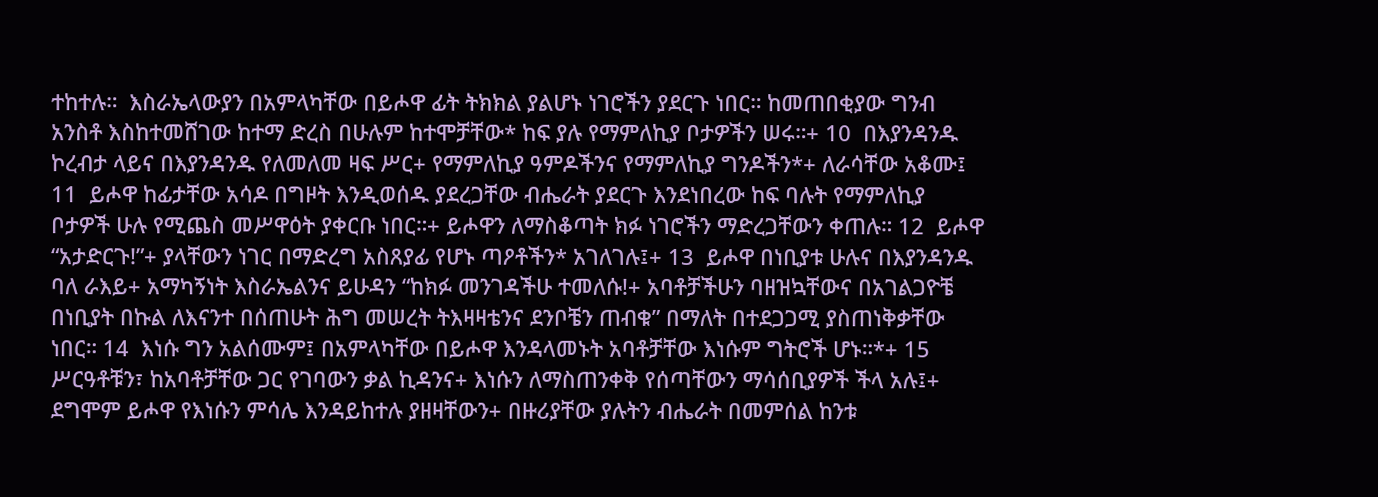ተከተሉ።  እስራኤላውያን በአምላካቸው በይሖዋ ፊት ትክክል ያልሆኑ ነገሮችን ያደርጉ ነበር። ከመጠበቂያው ግንብ አንስቶ እስከተመሸገው ከተማ ድረስ በሁሉም ከተሞቻቸው* ከፍ ያሉ የማምለኪያ ቦታዎችን ሠሩ።+ 10  በእያንዳንዱ ኮረብታ ላይና በእያንዳንዱ የለመለመ ዛፍ ሥር+ የማምለኪያ ዓምዶችንና የማምለኪያ ግንዶችን*+ ለራሳቸው አቆሙ፤ 11  ይሖዋ ከፊታቸው አሳዶ በግዞት እንዲወሰዱ ያደረጋቸው ብሔራት ያደርጉ እንደነበረው ከፍ ባሉት የማምለኪያ ቦታዎች ሁሉ የሚጨስ መሥዋዕት ያቀርቡ ነበር።+ ይሖዋን ለማስቆጣት ክፉ ነገሮችን ማድረጋቸውን ቀጠሉ። 12  ይሖዋ “አታድርጉ!”+ ያላቸውን ነገር በማድረግ አስጸያፊ የሆኑ ጣዖቶችን* አገለገሉ፤+ 13  ይሖዋ በነቢያቱ ሁሉና በእያንዳንዱ ባለ ራእይ+ አማካኝነት እስራኤልንና ይሁዳን “ከክፉ መንገዳችሁ ተመለሱ!+ አባቶቻችሁን ባዘዝኳቸውና በአገልጋዮቼ በነቢያት በኩል ለእናንተ በሰጠሁት ሕግ መሠረት ትእዛዛቴንና ደንቦቼን ጠብቁ” በማለት በተደጋጋሚ ያስጠነቅቃቸው ነበር። 14  እነሱ ግን አልሰሙም፤ በአምላካቸው በይሖዋ እንዳላመኑት አባቶቻቸው እነሱም ግትሮች ሆኑ።*+ 15  ሥርዓቶቹን፣ ከአባቶቻቸው ጋር የገባውን ቃል ኪዳንና+ እነሱን ለማስጠንቀቅ የሰጣቸውን ማሳሰቢያዎች ችላ አሉ፤+ ደግሞም ይሖዋ የእነሱን ምሳሌ እንዳይከተሉ ያዘዛቸውን+ በዙሪያቸው ያሉትን ብሔራት በመምሰል ከንቱ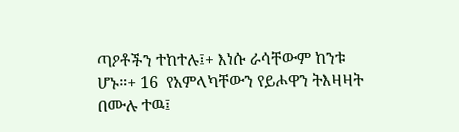ጣዖቶችን ተከተሉ፤+ እነሱ ራሳቸውም ከንቱ ሆኑ።+ 16  የአምላካቸውን የይሖዋን ትእዛዛት በሙሉ ተዉ፤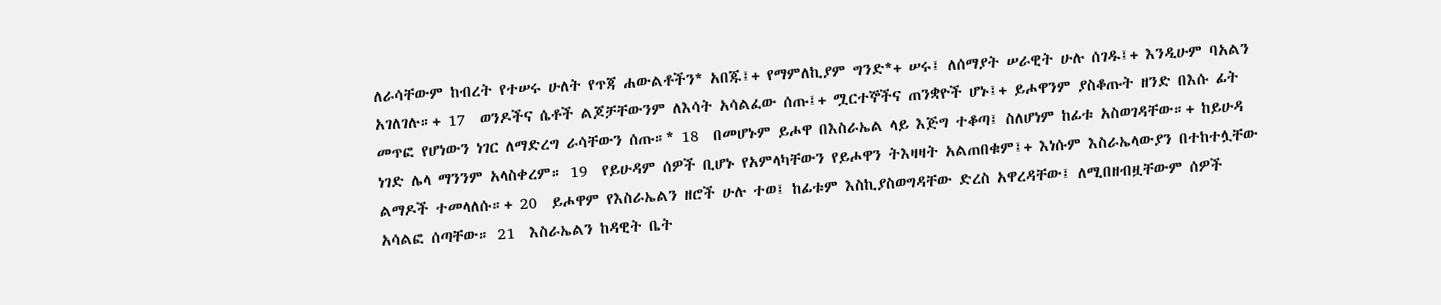ለራሳቸውም ከብረት የተሠሩ ሁለት የጥጃ ሐውልቶችን* አበጁ፤+ የማምለኪያም ግንድ*+ ሠሩ፤ ለሰማያት ሠራዊት ሁሉ ሰገዱ፤+ እንዲሁም ባአልን አገለገሉ።+ 17  ወንዶችና ሴቶች ልጆቻቸውንም ለእሳት አሳልፈው ሰጡ፤+ ሟርተኞችና ጠንቋዮች ሆኑ፤+ ይሖዋንም ያስቆጡት ዘንድ በእሱ ፊት መጥፎ የሆነውን ነገር ለማድረግ ራሳቸውን ሰጡ።* 18  በመሆኑም ይሖዋ በእስራኤል ላይ እጅግ ተቆጣ፤ ስለሆነም ከፊቱ አስወገዳቸው።+ ከይሁዳ ነገድ ሌላ ማንንም አላስቀረም። 19  የይሁዳም ሰዎች ቢሆኑ የአምላካቸውን የይሖዋን ትእዛዛት አልጠበቁም፤+ እነሱም እስራኤላውያን በተከተሏቸው ልማዶች ተመላለሱ።+ 20  ይሖዋም የእስራኤልን ዘሮች ሁሉ ተወ፤ ከፊቱም እስኪያስወግዳቸው ድረስ አዋረዳቸው፤ ለሚበዘብዟቸውም ሰዎች አሳልፎ ሰጣቸው። 21  እስራኤልን ከዳዊት ቤት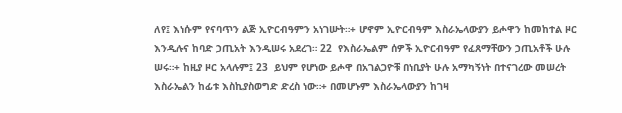ለየ፤ እነሱም የናባጥን ልጅ ኢዮርብዓምን አነገሡት።+ ሆኖም ኢዮርብዓም እስራኤላውያን ይሖዋን ከመከተል ዞር እንዲሉና ከባድ ኃጢአት እንዲሠሩ አደረገ። 22  የእስራኤልም ሰዎች ኢዮርብዓም የፈጸማቸውን ኃጢአቶች ሁሉ ሠሩ።+ ከዚያ ዞር አላሉም፤ 23  ይህም የሆነው ይሖዋ በአገልጋዮቹ በነቢያት ሁሉ አማካኝነት በተናገረው መሠረት እስራኤልን ከፊቱ እስኪያስወግድ ድረስ ነው።+ በመሆኑም እስራኤላውያን ከገዛ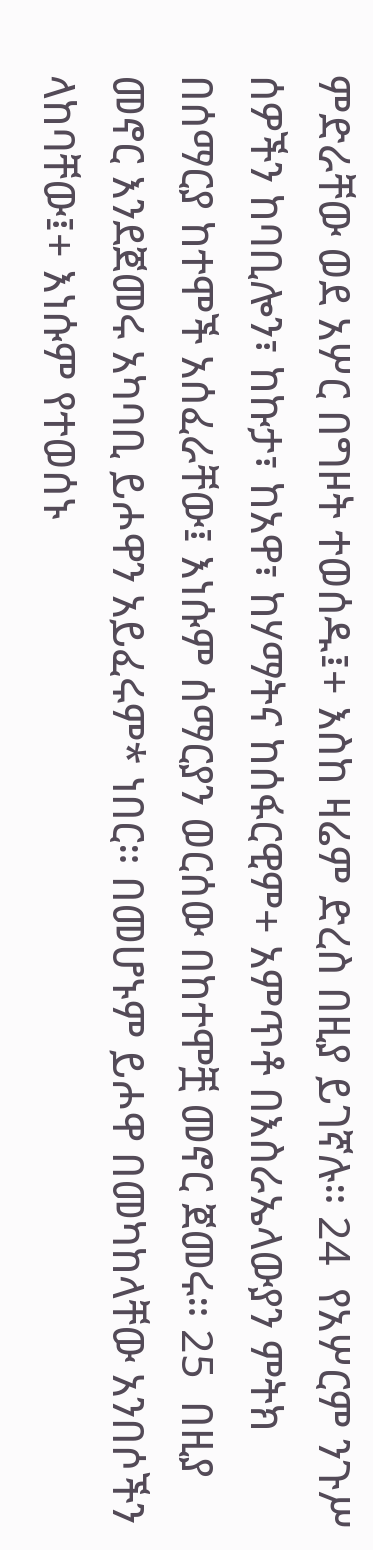ምድራቸው ወደ አሦር በግዞት ተወሰዱ፤+ እስከ ዛሬም ድረስ በዚያ ይገኛሉ። 24  የአሦርም ንጉሥ ሰዎችን ከባቢሎን፣ ከኩታ፣ ከአዋ፣ ከሃማትና ከሰፋርዊም+ አምጥቶ በእስራኤላውያን ምትክ በሰማርያ ከተሞች አሰፈራቸው፤ እነሱም ሰማርያን ወርሰው በከተሞቿ መኖር ጀመሩ። 25  በዚያ መኖር እንደጀመሩ አካባቢ ይሖዋን አይፈሩም* ነበር። በመሆኑም ይሖዋ በመካከላቸው አንበሶችን ላከባቸው፤+ እነሱም የተወሰኑ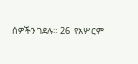ሰዎችን ገደሉ። 26  የአሦርም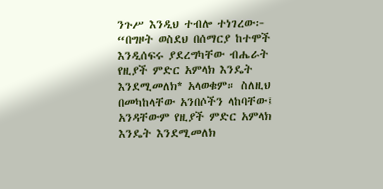ንጉሥ እንዲህ ተብሎ ተነገረው፦ “በግዞት ወስደህ በሰማርያ ከተሞች እንዲሰፍሩ ያደረግካቸው ብሔራት የዚያች ምድር አምላክ እንዴት እንደሚመለክ* አላወቁም። ስለዚህ በመካከላቸው አንበሶችን ላከባቸው፤ አንዳቸውም የዚያች ምድር አምላክ እንዴት እንደሚመለክ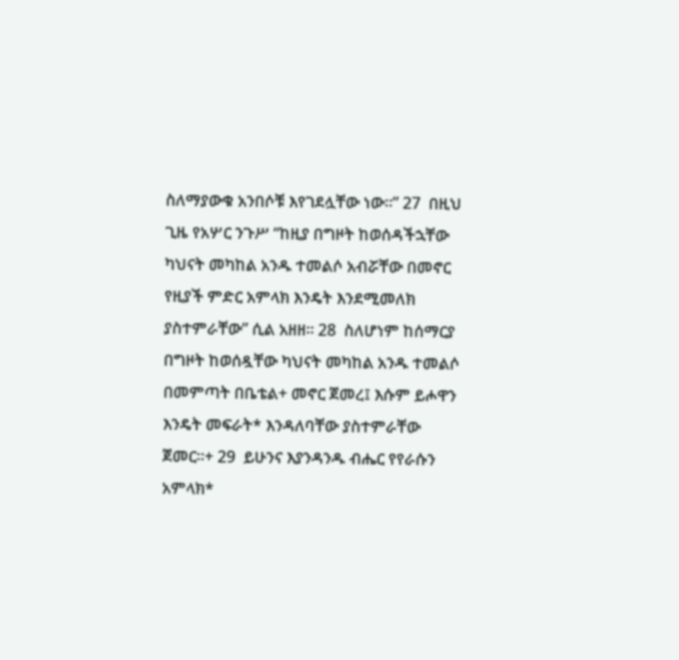ስለማያውቁ አንበሶቹ እየገደሏቸው ነው።” 27  በዚህ ጊዜ የአሦር ንጉሥ “ከዚያ በግዞት ከወሰዳችኋቸው ካህናት መካከል አንዱ ተመልሶ አብሯቸው በመኖር የዚያች ምድር አምላክ እንዴት እንደሚመለክ ያስተምራቸው” ሲል አዘዘ። 28  ስለሆነም ከሰማርያ በግዞት ከወሰዷቸው ካህናት መካከል አንዱ ተመልሶ በመምጣት በቤቴል+ መኖር ጀመረ፤ እሱም ይሖዋን እንዴት መፍራት* እንዳለባቸው ያስተምራቸው ጀመር።+ 29  ይሁንና እያንዳንዱ ብሔር የየራሱን አምላክ*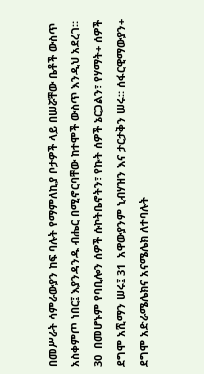በመሥራት ሳምራውያን ከፍ ባሉት የማምለኪያ ቦታዎች ላይ በሠሯቸው ቤቶች ውስጥ አስቀምጦ ነበር፤ እያንዳንዱ ብሔር በሚኖርባቸው ከተሞች ውስጥ እንዲህ አደረገ። 30  በመሆኑም የባቢሎን ሰዎች ሱኮትቤኖትን፣ የኩት ሰዎች ኔርጋልን፣ የሃማት+ ሰዎች ደግሞ አሺማን ሠሩ፤ 31  አዋውያንም ኒብሃዝን እና ታርታቅን ሠሩ። ሰፋርዊማውያን+ ደግሞ አድራሜሌክና አናሜሌክ ለተባሉት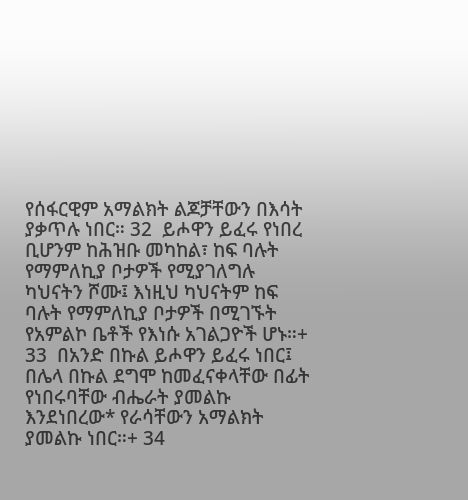የሰፋርዊም አማልክት ልጆቻቸውን በእሳት ያቃጥሉ ነበር። 32  ይሖዋን ይፈሩ የነበረ ቢሆንም ከሕዝቡ መካከል፣ ከፍ ባሉት የማምለኪያ ቦታዎች የሚያገለግሉ ካህናትን ሾሙ፤ እነዚህ ካህናትም ከፍ ባሉት የማምለኪያ ቦታዎች በሚገኙት የአምልኮ ቤቶች የእነሱ አገልጋዮች ሆኑ።+ 33  በአንድ በኩል ይሖዋን ይፈሩ ነበር፤ በሌላ በኩል ደግሞ ከመፈናቀላቸው በፊት የነበሩባቸው ብሔራት ያመልኩ እንደነበረው* የራሳቸውን አማልክት ያመልኩ ነበር።+ 34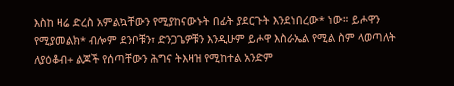እስከ ዛሬ ድረስ አምልኳቸውን የሚያከናውኑት በፊት ያደርጉት እንደነበረው* ነው። ይሖዋን የሚያመልክ* ብሎም ደንቦቹን፣ ድንጋጌዎቹን እንዲሁም ይሖዋ እስራኤል የሚል ስም ላወጣለት ለያዕቆብ+ ልጆች የሰጣቸውን ሕግና ትእዛዝ የሚከተል አንድም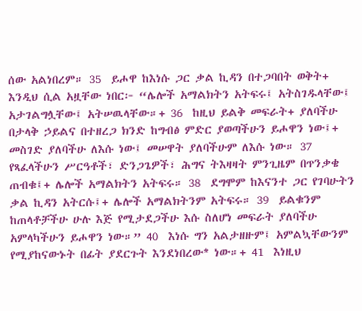ሰው አልነበረም። 35  ይሖዋ ከእነሱ ጋር ቃል ኪዳን በተጋባበት ወቅት+ እንዲህ ሲል አዟቸው ነበር፦ “ሌሎች አማልክትን አትፍሩ፤ አትስገዱላቸው፤ አታገልግሏቸው፤ አትሠዉላቸው።+ 36  ከዚህ ይልቅ መፍራት+ ያለባችሁ በታላቅ ኃይልና በተዘረጋ ክንድ ከግብፅ ምድር ያወጣችሁን ይሖዋን ነው፤+ መስገድ ያለባችሁ ለእሱ ነው፤ መሠዋት ያለባችሁም ለእሱ ነው። 37  የጻፈላችሁን ሥርዓቶች፣ ድንጋጌዎች፣ ሕግና ትእዛዛት ምንጊዜም በጥንቃቄ ጠብቁ፤+ ሌሎች አማልክትን አትፍሩ። 38  ደግሞም ከእናንተ ጋር የገባሁትን ቃል ኪዳን አትርሱ፤+ ሌሎች አማልክትንም አትፍሩ። 39  ይልቁንም ከጠላቶቻችሁ ሁሉ እጅ የሚታደጋችሁ እሱ ስለሆነ መፍራት ያለባችሁ አምላካችሁን ይሖዋን ነው።” 40  እነሱ ግን አልታዘዙም፤ አምልኳቸውንም የሚያከናውኑት በፊት ያደርጉት እንደነበረው* ነው።+ 41  እነዚህ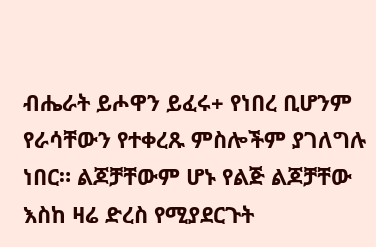ብሔራት ይሖዋን ይፈሩ+ የነበረ ቢሆንም የራሳቸውን የተቀረጹ ምስሎችም ያገለግሉ ነበር። ልጆቻቸውም ሆኑ የልጅ ልጆቻቸው እስከ ዛሬ ድረስ የሚያደርጉት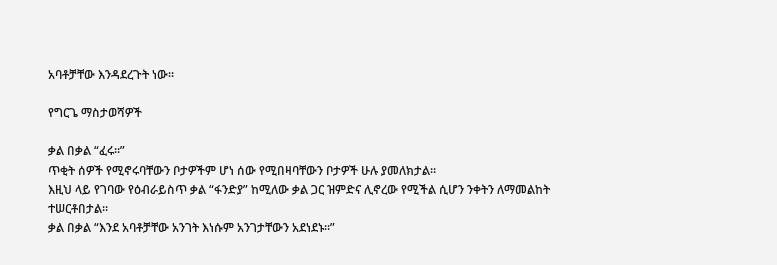አባቶቻቸው እንዳደረጉት ነው።

የግርጌ ማስታወሻዎች

ቃል በቃል “ፈሩ።”
ጥቂት ሰዎች የሚኖሩባቸውን ቦታዎችም ሆነ ሰው የሚበዛባቸውን ቦታዎች ሁሉ ያመለክታል።
እዚህ ላይ የገባው የዕብራይስጥ ቃል “ፋንድያ” ከሚለው ቃል ጋር ዝምድና ሊኖረው የሚችል ሲሆን ንቀትን ለማመልከት ተሠርቶበታል።
ቃል በቃል “እንደ አባቶቻቸው አንገት እነሱም አንገታቸውን አደነደኑ።”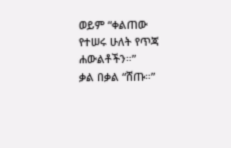ወይም “ቀልጠው የተሠሩ ሁለት የጥጃ ሐውልቶችን።”
ቃል በቃል “ሸጡ።”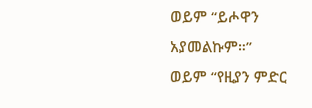ወይም “ይሖዋን አያመልኩም።”
ወይም “የዚያን ምድር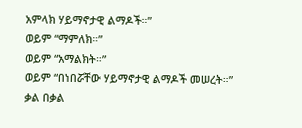አምላክ ሃይማኖታዊ ልማዶች።”
ወይም “ማምለክ።”
ወይም “አማልክት።”
ወይም “በነበሯቸው ሃይማኖታዊ ልማዶች መሠረት።”
ቃል በቃል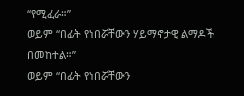“የሚፈራ።”
ወይም “በፊት የነበሯቸውን ሃይማኖታዊ ልማዶች በመከተል።”
ወይም “በፊት የነበሯቸውን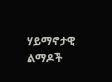ሃይማኖታዊ ልማዶች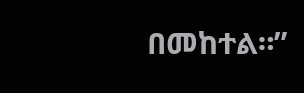በመከተል።”